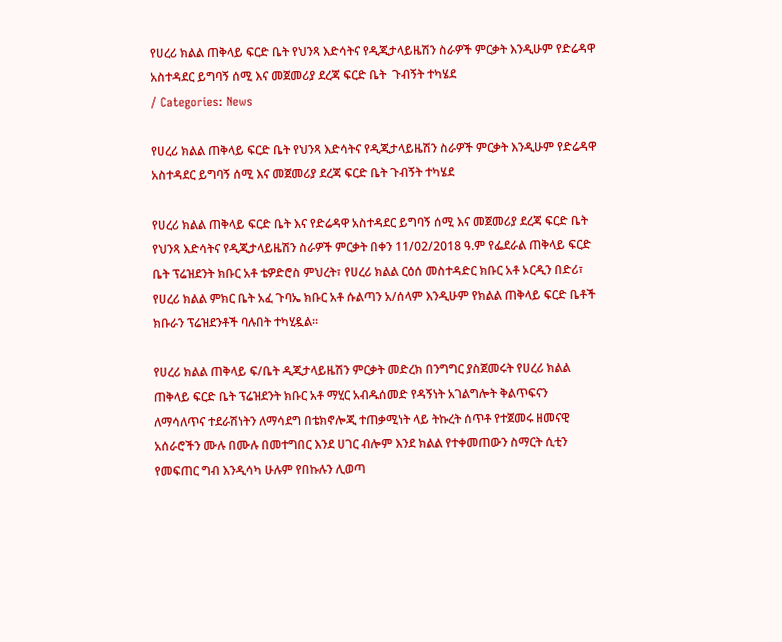የሀረሪ ክልል ጠቅላይ ፍርድ ቤት የህንጻ እድሳትና የዲጂታላይዜሽን ስራዎች ምርቃት እንዲሁም የድሬዳዋ አስተዳደር ይግባኝ ሰሚ እና መጀመሪያ ደረጃ ፍርድ ቤት  ጉብኝት ተካሄደ
/ Categories: News

የሀረሪ ክልል ጠቅላይ ፍርድ ቤት የህንጻ እድሳትና የዲጂታላይዜሽን ስራዎች ምርቃት እንዲሁም የድሬዳዋ አስተዳደር ይግባኝ ሰሚ እና መጀመሪያ ደረጃ ፍርድ ቤት ጉብኝት ተካሄደ

የሀረሪ ክልል ጠቅላይ ፍርድ ቤት እና የድሬዳዋ አስተዳደር ይግባኝ ሰሚ እና መጀመሪያ ደረጃ ፍርድ ቤት የህንጻ እድሳትና የዲጂታላይዜሽን ስራዎች ምርቃት በቀን 11/02/2018 ዓ.ም የፌደራል ጠቅላይ ፍርድ ቤት ፕሬዝደንት ክቡር አቶ ቴዎድሮስ ምህረት፣ የሀረሪ ክልል ርዕሰ መስተዳድር ክቡር አቶ ኦርዲን በድሪ፣ የሀረሪ ክልል ምክር ቤት አፈ ጉባኤ ክቡር አቶ ሱልጣን አ/ሰላም እንዲሁም የክልል ጠቅላይ ፍርድ ቤቶች ክቡራን ፕሬዝደንቶች ባሉበት ተካሂዷል፡፡

የሀረሪ ክልል ጠቅላይ ፍ/ቤት ዲጂታላይዜሽን ምርቃት መድረክ በንግግር ያስጀመሩት የሀረሪ ክልል ጠቅላይ ፍርድ ቤት ፕሬዝደንት ክቡር አቶ ማሂር አብዱሰመድ የዳኝነት አገልግሎት ቅልጥፍናን ለማሳለጥና ተደራሽነትን ለማሳደግ በቴክኖሎጂ ተጠቃሚነት ላይ ትኩረት ሰጥቶ የተጀመሩ ዘመናዊ አሰራሮችን ሙሉ በሙሉ በመተግበር እንደ ሀገር ብሎም እንደ ክልል የተቀመጠውን ስማርት ሲቲን የመፍጠር ግብ እንዲሳካ ሁሉም የበኩሉን ሊወጣ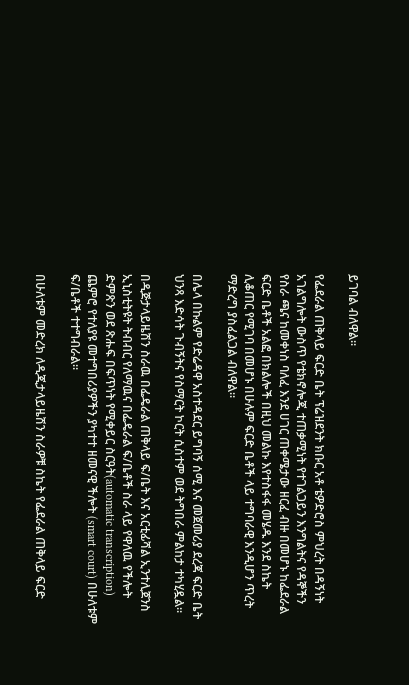ይገባል ብለዋል፡፡

የፌደራል ጠቅላይ ፍርድ ቤት ፕሬዝደንት ክቡር አቶ ቴዎድሮስ ምህረት በዳኝነት አገልግሎት ውስጥ የቴክኖሎጂ ተጠቃሚነት የተገልጋይን እንግልትና የዳኞችን የስራ ጫና ከመቀነስ ባለፈ እንደ ሀገር ጠቀሜታው ዘርፈ ብዙ በመሆኑ ከፌደራል ፍርድ ቤቶች አልፎ በክልሎች በዚህ መልኩ እየተስፋፋ መሄዱ እንደ ስኬት ሊቆጠር የሚገባ በመሆኑ በሁሉም ፍርድ ቤቶች ላይ ተግባራዊ እንዲሆን ጥረት ማድረግ ያስፈልጋል ብለዋል፡፡

በሌላ በኩልም የድሬዳዋ አስተዳደር ይግባኝ ሰሚ እና መጀመሪያ ደረጃ ፍርድ ቤት ህንጻ እድሳት ጉብኝትና የስማርት ኮርት ሲስተም ወደ ትግበራ ምልከታ ተካሂዷል።

በዲጅታላይዜሽን ስራዉ በፌዴራል ጠቅላይ ፍ/ቤት እና አርቲፊሻል ኢንተሊጀንስ ኢኒስቲትዩት ትብብር የለማዉና በፌዴራል ፍ/ቤቶች ስራ ላይ የዋለዉ የችሎት ድምጽን ወደ ጽሑፍ በፍጥነት የሚቀይር ስርዓት(automatic transcription) ጨምሮ የተለያዩ መተግበሪያዎችን ያካተተ ዘመናዊ ችሎት (smart court) በሁለቱም ፍ/ቤቶች ተተግብራል።

በሁለቱም መድረክ ለዲጂታላይዜሽን ስራዎቹ ስኬት የፌደራል ጠቅላይ ፍርድ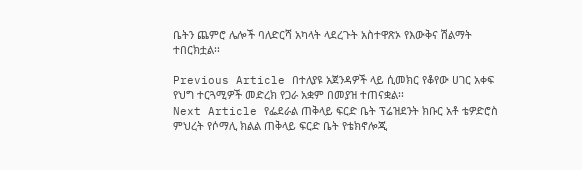ቤትን ጨምሮ ሌሎች ባለድርሻ አካላት ላደረጉት አስተዋጽኦ የእውቅና ሽልማት ተበርክቷል፡፡

Previous Article በተለያዩ አጀንዳዎች ላይ ሲመክር የቆየው ሀገር አቀፍ የህግ ተርጓሚዎች መድረክ የጋራ አቋም በመያዝ ተጠናቋል፡፡
Next Article የፌደራል ጠቅላይ ፍርድ ቤት ፕሬዝደንት ክቡር አቶ ቴዎድሮስ ምህረት የሶማሊ ክልል ጠቅላይ ፍርድ ቤት የቴክኖሎጂ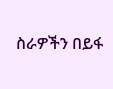ስራዎችን በይፋ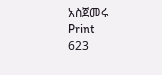አስጀመሩ
Print
623